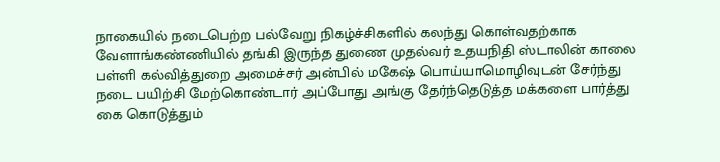நாகையில் நடைபெற்ற பல்வேறு நிகழ்ச்சிகளில் கலந்து கொள்வதற்காக வேளாங்கண்ணியில் தங்கி இருந்த துணை முதல்வர் உதயநிதி ஸ்டாலின் காலை பள்ளி கல்வித்துறை அமைச்சர் அன்பில் மகேஷ் பொய்யாமொழிவுடன் சேர்ந்து நடை பயிற்சி மேற்கொண்டார் அப்போது அங்கு தேர்ந்தெடுத்த மக்களை பார்த்து கை கொடுத்தும்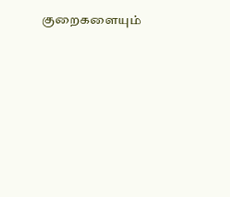குறைகளையும்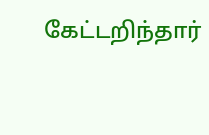கேட்டறிந்தார்